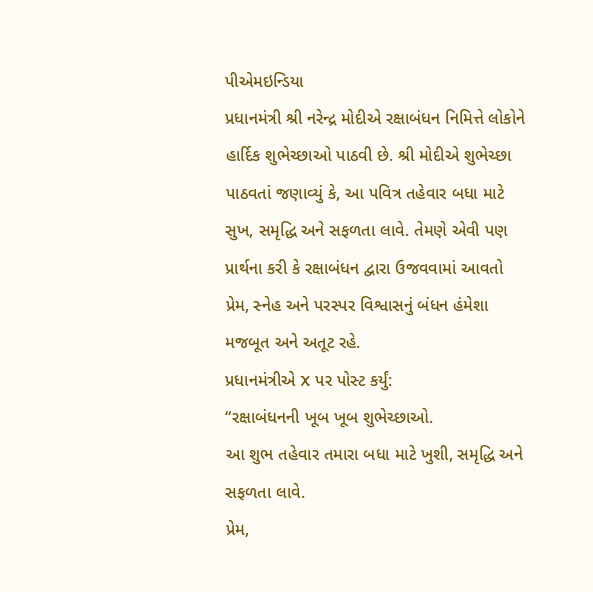પીએમઇન્ડિયા
પ્રધાનમંત્રી શ્રી નરેન્દ્ર મોદીએ રક્ષાબંધન નિમિત્તે લોકોને હાર્દિક શુભેચ્છાઓ પાઠવી છે. શ્રી મોદીએ શુભેચ્છા પાઠવતાં જણાવ્યું કે, આ પવિત્ર તહેવાર બધા માટે સુખ, સમૃદ્ધિ અને સફળતા લાવે. તેમણે એવી પણ પ્રાર્થના કરી કે રક્ષાબંધન દ્વારા ઉજવવામાં આવતો પ્રેમ, સ્નેહ અને પરસ્પર વિશ્વાસનું બંધન હંમેશા મજબૂત અને અતૂટ રહે.
પ્રધાનમંત્રીએ X પર પોસ્ટ કર્યું:
“રક્ષાબંધનની ખૂબ ખૂબ શુભેચ્છાઓ.
આ શુભ તહેવાર તમારા બધા માટે ખુશી, સમૃદ્ધિ અને સફળતા લાવે.
પ્રેમ,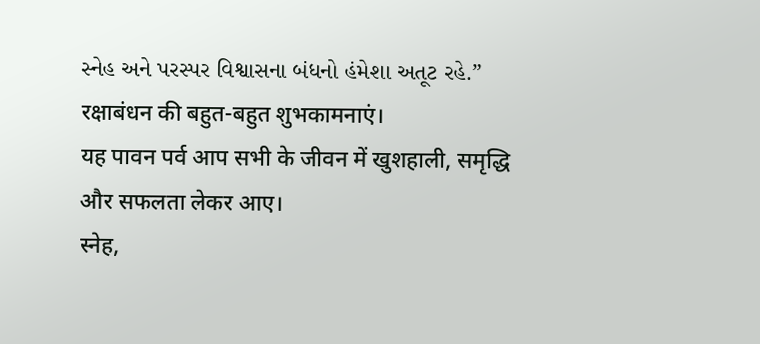સ્નેહ અને પરસ્પર વિશ્વાસના બંધનો હંમેશા અતૂટ રહે.”
रक्षाबंधन की बहुत-बहुत शुभकामनाएं।
यह पावन पर्व आप सभी के जीवन में खुशहाली, समृद्धि और सफलता लेकर आए।
स्नेह,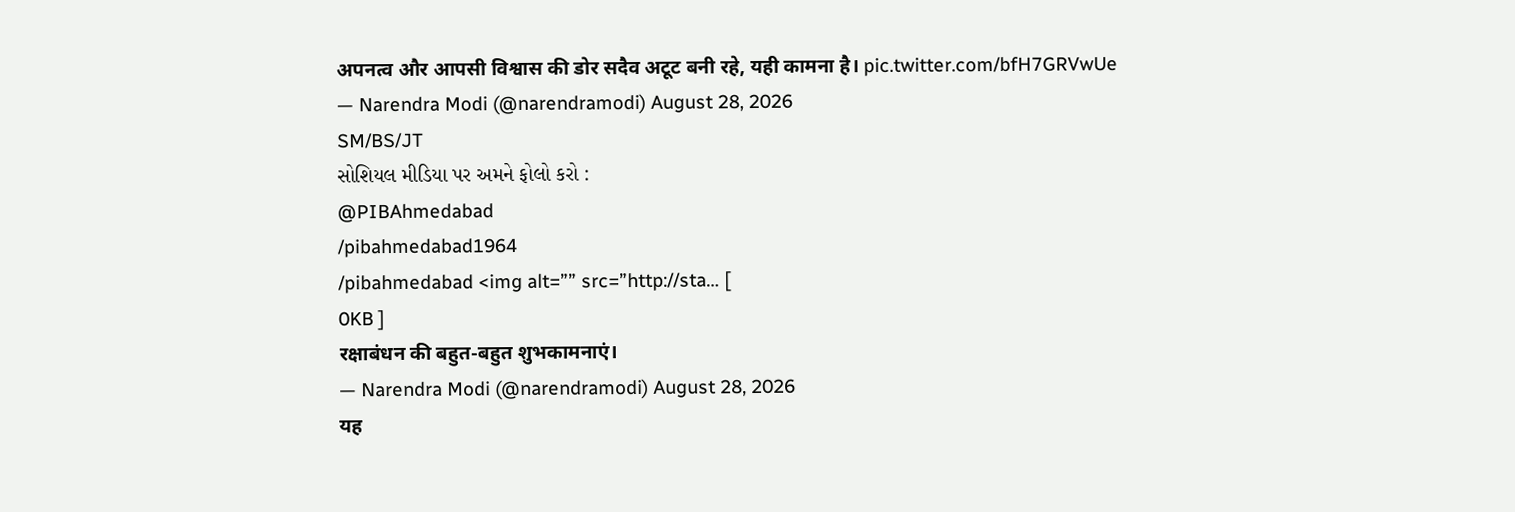अपनत्व और आपसी विश्वास की डोर सदैव अटूट बनी रहे, यही कामना है। pic.twitter.com/bfH7GRVwUe
— Narendra Modi (@narendramodi) August 28, 2026
SM/BS/JT
સોશિયલ મીડિયા પર અમને ફોલો કરો :
@PIBAhmedabad
/pibahmedabad1964
/pibahmedabad <img alt=”” src=”http://sta… [
0KB ]
रक्षाबंधन की बहुत-बहुत शुभकामनाएं।
— Narendra Modi (@narendramodi) August 28, 2026
यह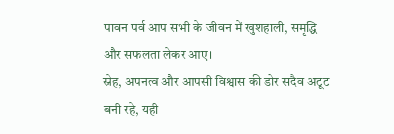पावन पर्व आप सभी के जीवन में खुशहाली, समृद्धि और सफलता लेकर आए।
स्नेह, अपनत्व और आपसी विश्वास की डोर सदैव अटूट बनी रहे, यही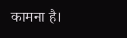कामना है।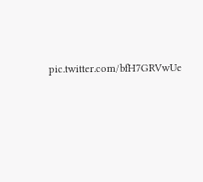pic.twitter.com/bfH7GRVwUe